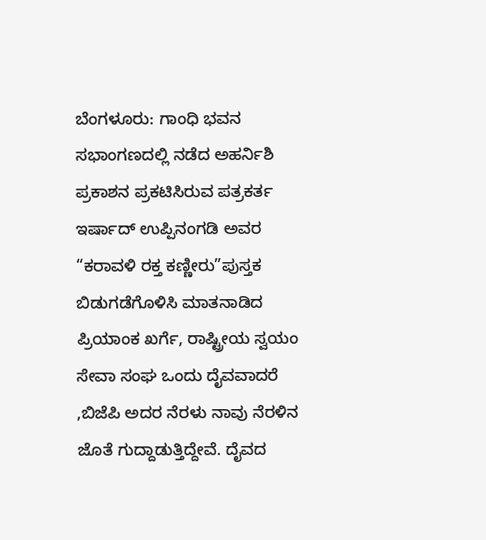ಬೆಂಗಳೂರು: ಗಾಂಧಿ ಭವನ ಸಭಾಂಗಣದಲ್ಲಿ ನಡೆದ ಅಹರ್ನಿಶಿ ಪ್ರಕಾಶನ ಪ್ರಕಟಿಸಿರುವ ಪತ್ರಕರ್ತ ಇರ್ಷಾದ್ ಉಪ್ಪಿನಂಗಡಿ ಅವರ “ಕರಾವಳಿ ರಕ್ತ ಕಣ್ಣೀರು”ಪುಸ್ತಕ ಬಿಡುಗಡೆಗೊಳಿಸಿ ಮಾತನಾಡಿದ ಪ್ರಿಯಾಂಕ ಖರ್ಗೆ, ರಾಷ್ಟ್ರೀಯ ಸ್ವಯಂ ಸೇವಾ ಸಂಘ ಒಂದು ದೈವವಾದರೆ ,ಬಿಜೆಪಿ ಅದರ ನೆರಳು ನಾವು ನೆರಳಿನ ಜೊತೆ ಗುದ್ದಾಡುತ್ತಿದ್ದೇವೆ. ದೈವದ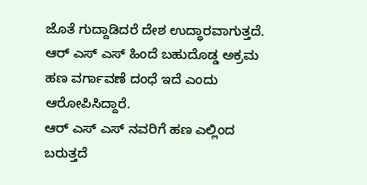ಜೊತೆ ಗುದ್ದಾಡಿದರೆ ದೇಶ ಉದ್ಧಾರವಾಗುತ್ತದೆ. ಆರ್ ಎಸ್ ಎಸ್ ಹಿಂದೆ ಬಹುದೊಡ್ಡ ಅಕ್ರಮ ಹಣ ವರ್ಗಾವಣೆ ದಂಧೆ ಇದೆ ಎಂದು ಆರೋಪಿಸಿದ್ದಾರೆ.
ಆರ್ ಎಸ್ ಎಸ್ ನವರಿಗೆ ಹಣ ಎಲ್ಲಿಂದ ಬರುತ್ತದೆ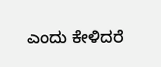ಎಂದು ಕೇಳಿದರೆ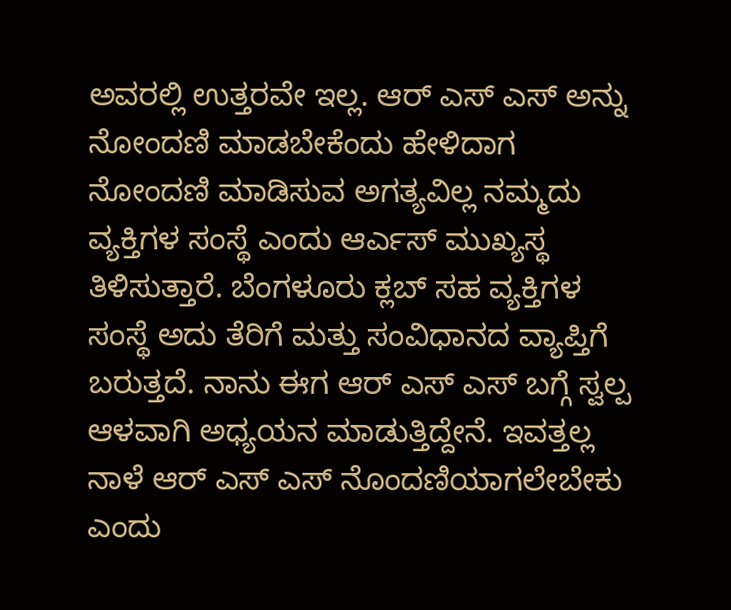ಅವರಲ್ಲಿ ಉತ್ತರವೇ ಇಲ್ಲ. ಆರ್ ಎಸ್ ಎಸ್ ಅನ್ನು ನೋಂದಣಿ ಮಾಡಬೇಕೆಂದು ಹೇಳಿದಾಗ ನೋಂದಣಿ ಮಾಡಿಸುವ ಅಗತ್ಯವಿಲ್ಲ ನಮ್ಮದು ವ್ಯಕ್ತಿಗಳ ಸಂಸ್ಥೆ ಎಂದು ಆರ್ಎಸ್ ಮುಖ್ಯಸ್ಥ ತಿಳಿಸುತ್ತಾರೆ. ಬೆಂಗಳೂರು ಕ್ಲಬ್ ಸಹ ವ್ಯಕ್ತಿಗಳ ಸಂಸ್ಥೆ ಅದು ತೆರಿಗೆ ಮತ್ತು ಸಂವಿಧಾನದ ವ್ಯಾಪ್ತಿಗೆ ಬರುತ್ತದೆ. ನಾನು ಈಗ ಆರ್ ಎಸ್ ಎಸ್ ಬಗ್ಗೆ ಸ್ವಲ್ಪ ಆಳವಾಗಿ ಅಧ್ಯಯನ ಮಾಡುತ್ತಿದ್ದೇನೆ. ಇವತ್ತಲ್ಲ ನಾಳೆ ಆರ್ ಎಸ್ ಎಸ್ ನೊಂದಣಿಯಾಗಲೇಬೇಕು ಎಂದು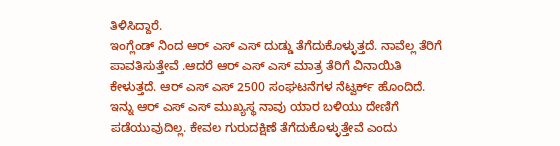ತಿಳಿಸಿದ್ದಾರೆ.
ಇಂಗ್ಲೆಂಡ್ ನಿಂದ ಆರ್ ಎಸ್ ಎಸ್ ದುಡ್ಡು ತೆಗೆದುಕೊಳ್ಳುತ್ತದೆ. ನಾವೆಲ್ಲ ತೆರಿಗೆ ಪಾವತಿಸುತ್ತೇವೆ .ಆದರೆ ಆರ್ ಎಸ್ ಎಸ್ ಮಾತ್ರ ತೆರಿಗೆ ವಿನಾಯಿತಿ ಕೇಳುತ್ತದೆ. ಆರ್ ಎಸ್ ಎಸ್ 2500 ಸಂಘಟನೆಗಳ ನೆಟ್ವರ್ಕ್ ಹೊಂದಿದೆ. ಇನ್ನು ಆರ್ ಎಸ್ ಎಸ್ ಮುಖ್ಯಸ್ಥ ನಾವು ಯಾರ ಬಳಿಯು ದೇಣಿಗೆ ಪಡೆಯುವುದಿಲ್ಲ. ಕೇವಲ ಗುರುದಕ್ಷಿಣೆ ತೆಗೆದುಕೊಳ್ಳುತ್ತೇವೆ ಎಂದು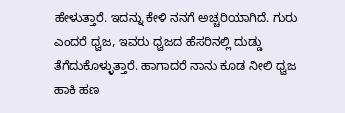ಹೇಳುತ್ತಾರೆ. ಇದನ್ನು ಕೇಳಿ ನನಗೆ ಅಚ್ಚರಿಯಾಗಿದೆ. ಗುರು ಎಂದರೆ ಧ್ವಜ, ಇವರು ಧ್ವಜದ ಹೆಸರಿನಲ್ಲಿ ದುಡ್ಡು ತೆಗೆದುಕೊಳ್ಳುತ್ತಾರೆ. ಹಾಗಾದರೆ ನಾನು ಕೂಡ ನೀಲಿ ಧ್ವಜ ಹಾಕಿ ಹಣ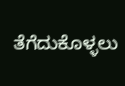ತೆಗೆದುಕೊಳ್ಳಲು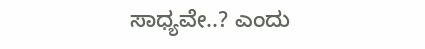ಸಾಧ್ಯವೇ..? ಎಂದು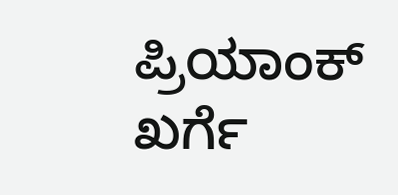ಪ್ರಿಯಾಂಕ್ ಖರ್ಗೆ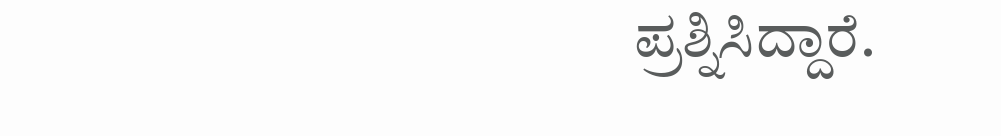ಪ್ರಶ್ನಿಸಿದ್ದಾರೆ.